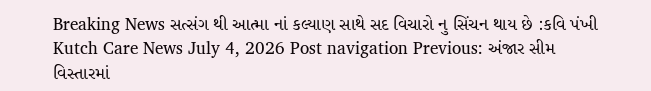Breaking News સત્સંગ થી આત્મા નાં કલ્યાણ સાથે સદ વિચારો નુ સિંચન થાય છે :કવિ પંખી Kutch Care News July 4, 2026 Post navigation Previous: અંજાર સીમ વિસ્તારમાં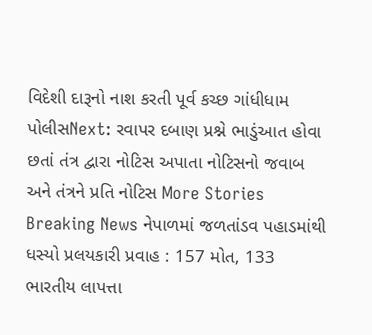વિદેશી દારૂનો નાશ કરતી પૂર્વ કચ્છ ગાંધીધામ પોલીસNext: રવાપર દબાણ પ્રશ્ને ભાડુંઆત હોવા છતાં તંત્ર દ્વારા નોટિસ અપાતા નોટિસનો જવાબ અને તંત્રને પ્રતિ નોટિસ More Stories Breaking News નેપાળમાં જળતાંડવ પહાડમાંથી ધસ્યો પ્રલયકારી પ્રવાહ : 157 મોત, 133 ભારતીય લાપત્તા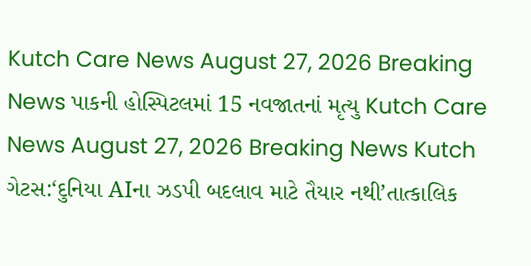Kutch Care News August 27, 2026 Breaking News પાકની હોસ્પિટલમાં 15 નવજાતનાં મૃત્યુ Kutch Care News August 27, 2026 Breaking News Kutch ગેટસ:‘દુનિયા AIના ઝડપી બદલાવ માટે તૈયાર નથી’તાત્કાલિક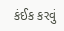કંઈક કરવું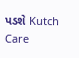પડશે Kutch Care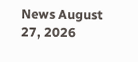News August 27, 2026